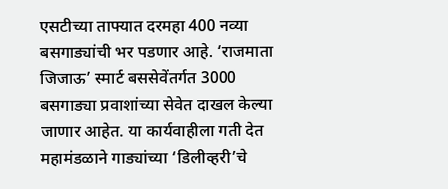एसटीच्या ताफ्यात दरमहा 400 नव्या बसगाड्यांची भर पडणार आहे. ‘राजमाता जिजाऊ’ स्मार्ट बससेवेंतर्गत 3000 बसगाड्या प्रवाशांच्या सेवेत दाखल केल्या जाणार आहेत. या कार्यवाहीला गती देत महामंडळाने गाड्यांच्या ‘डिलीव्हरी’चे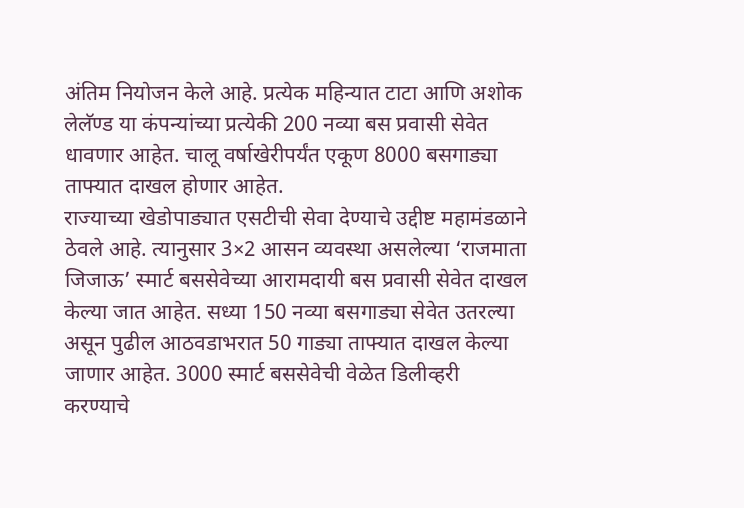अंतिम नियोजन केले आहे. प्रत्येक महिन्यात टाटा आणि अशोक लेलॅण्ड या कंपन्यांच्या प्रत्येकी 200 नव्या बस प्रवासी सेवेत धावणार आहेत. चालू वर्षाखेरीपर्यंत एकूण 8000 बसगाड्या ताफ्यात दाखल होणार आहेत.
राज्याच्या खेडोपाड्यात एसटीची सेवा देण्याचे उद्दीष्ट महामंडळाने ठेवले आहे. त्यानुसार 3×2 आसन व्यवस्था असलेल्या ‘राजमाता जिजाऊ’ स्मार्ट बससेवेच्या आरामदायी बस प्रवासी सेवेत दाखल केल्या जात आहेत. सध्या 150 नव्या बसगाड्या सेवेत उतरल्या असून पुढील आठवडाभरात 50 गाड्या ताफ्यात दाखल केल्या जाणार आहेत. 3000 स्मार्ट बससेवेची वेळेत डिलीव्हरी करण्याचे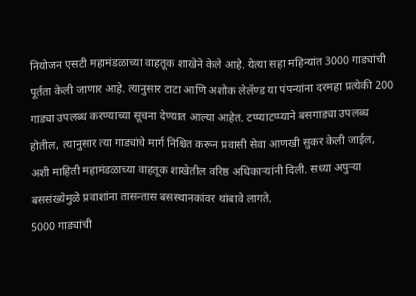नियोजन एसटी महामंडळाच्या वाहतूक शाखेने केले आहे. येत्या सहा महिन्यांत 3000 गाड्यांची पूर्तता केली जाणार आहे. त्यानुसार टाटा आणि अशोक लेलॅण्ड या पंपन्यांना दरमहा प्रत्येकी 200 गाड्या उपलब्ध करण्याच्या सूचना देण्यात आल्या आहेत. टप्प्याटप्प्याने बसगाड्या उपलब्ध होतील, त्यानुसार त्या गाड्यांचे मार्ग निश्चित करून प्रवासी सेवा आणखी सुकर केली जाईल, अशी माहिती महामंडळाच्या वाहतूक शाखेतील वरिष्ठ अधिकाऱ्यांनी दिली. सध्या अपुऱ्या बससंख्येमुळे प्रवाशांना तासन्तास बसस्थानकांवर थांबावे लागते.
5000 गाड्यांची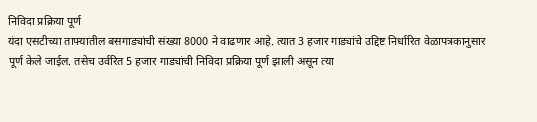निविदा प्रक्रिया पूर्ण
यंदा एसटीच्या ताफ्यातील बसगाड्यांची संख्या 8000 ने वाढणार आहे. त्यात 3 हजार गाड्यांचे उद्दिष्ट निर्धारित वेळापत्रकानुसार पूर्ण केले जाईल. तसेच उर्वरित 5 हजार गाड्यांची निविदा प्रक्रिया पूर्ण झाली असून त्या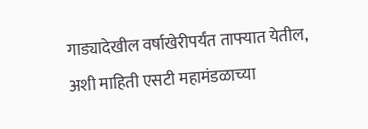गाड्यादेखील वर्षाखेरीपर्यंत ताफ्यात येतील, अशी माहिती एसटी महामंडळाच्या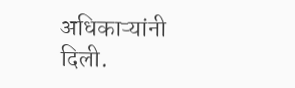अधिकाऱ्यांनी दिली.